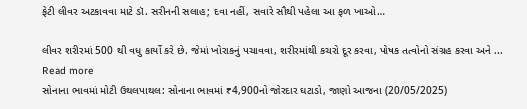ફેટી લીવર અટકાવવા માટે ડૉ. સરીનની સલાહ; દવા નહીં, સવારે સૌથી પહેલા આ ફળ ખાઓ…

લીવર શરીરમાં 500 થી વધુ કાર્યો કરે છે. જેમાં ખોરાકનું પચાવવા, શરીરમાંથી કચરો દૂર કરવા, પોષક તત્વોનો સંગ્રહ કરવા અને ...
Read more
સોનાના ભાવમાં મોટી ઉથલપાથલ: સોનાના ભાવમાં ₹4,900નો જોરદાર ઘટાડો, જાણો આજના (20/05/2025)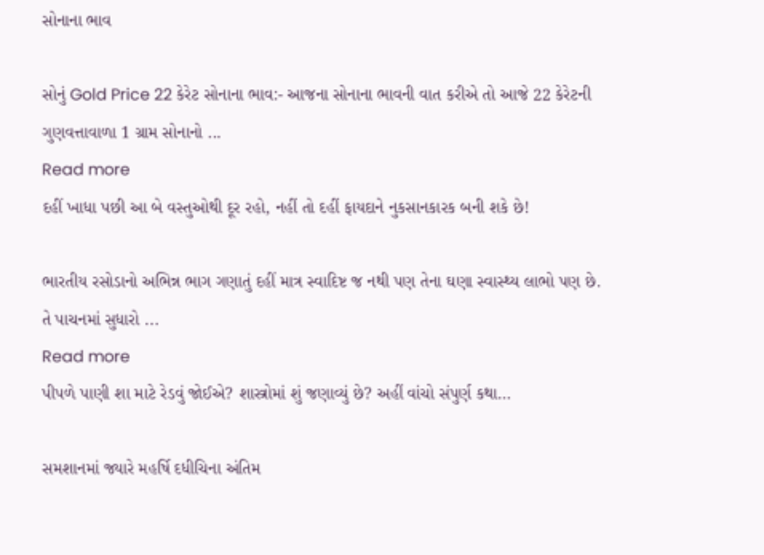સોનાના ભાવ

સોનું Gold Price 22 કેરેટ સોનાના ભાવ:- આજના સોનાના ભાવની વાત કરીએ તો આજે 22 કેરેટની ગુણવત્તાવાળા 1 ગ્રામ સોનાનો ...
Read more
દહીં ખાધા પછી આ બે વસ્તુઓથી દૂર રહો, નહીં તો દહીં ફાયદાને નુકસાનકારક બની શકે છે!

ભારતીય રસોડાનો અભિન્ન ભાગ ગણાતું દહીં માત્ર સ્વાદિષ્ટ જ નથી પણ તેના ઘણા સ્વાસ્થ્ય લાભો પણ છે. તે પાચનમાં સુધારો ...
Read more
પીપળે પાણી શા માટે રેડવું જોઈએ? શાસ્ત્રોમાં શું જણાવ્યું છે? અહીં વાંચો સંપુર્ણ કથા…

સમશાનમાં જ્યારે મહર્ષિ દધીચિના અંતિમ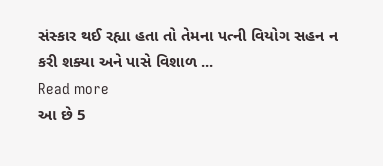સંસ્કાર થઈ રહ્યા હતા તો તેમના પત્ની વિયોગ સહન ન કરી શક્યા અને પાસે વિશાળ ...
Read more
આ છે 5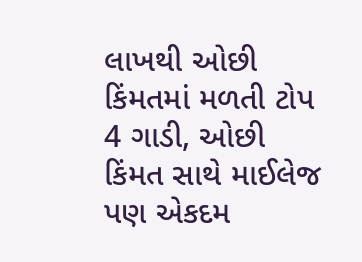લાખથી ઓછી કિંમતમાં મળતી ટોપ 4 ગાડી, ઓછી કિંમત સાથે માઈલેજ પણ એકદમ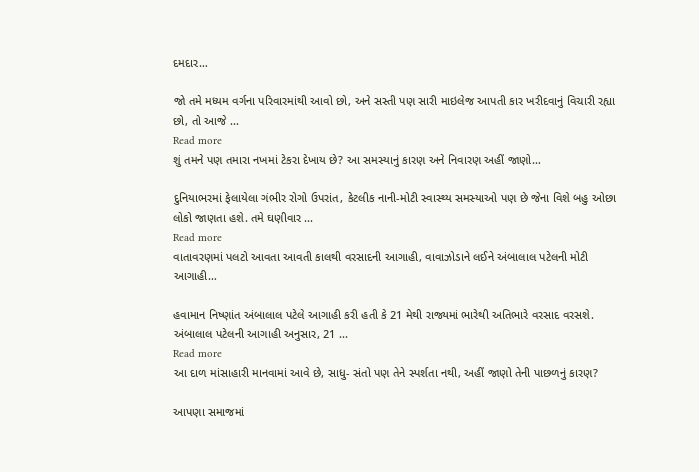દમદાર…

જો તમે મધ્યમ વર્ગના પરિવારમાંથી આવો છો, અને સસ્તી પણ સારી માઇલેજ આપતી કાર ખરીદવાનું વિચારી રહ્યા છો, તો આજે ...
Read more
શું તમને પણ તમારા નખમાં ટેકરા દેખાય છે? આ સમસ્યાનું કારણ અને નિવારણ અહીં જાણો…

દુનિયાભરમાં ફેલાયેલા ગંભીર રોગો ઉપરાંત, કેટલીક નાની-મોટી સ્વાસ્થ્ય સમસ્યાઓ પણ છે જેના વિશે બહુ ઓછા લોકો જાણતા હશે. તમે ઘણીવાર ...
Read more
વાતાવરણમાં પલટો આવતા આવતી કાલથી વરસાદની આગાહી, વાવાઝોડાને લઈને અંબાલાલ પટેલની મોટી આગાહી…

હવામાન નિષ્ણાંત અંબાલાલ પટેલે આગાહી કરી હતી કે 21 મેથી રાજ્યમાં ભારેથી અતિભારે વરસાદ વરસશે. અંબાલાલ પટેલની આગાહી અનુસાર, 21 ...
Read more
આ દાળ માંસાહારી માનવામાં આવે છે, સાધુ- સંતો પણ તેને સ્પર્શતા નથી, અહીં જાણો તેની પાછળનું કારણ?

આપણા સમાજમાં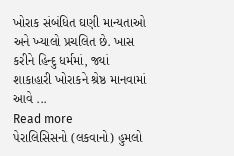ખોરાક સંબંધિત ઘણી માન્યતાઓ અને ખ્યાલો પ્રચલિત છે. ખાસ કરીને હિન્દુ ધર્મમાં, જ્યાં શાકાહારી ખોરાકને શ્રેષ્ઠ માનવામાં આવે ...
Read more
પેરાલિસિસનો (લકવાનો) હુમલો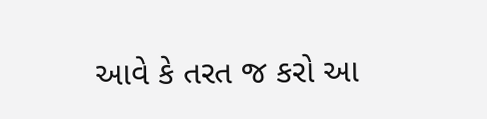આવે કે તરત જ કરો આ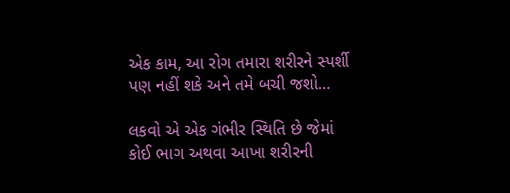એક કામ, આ રોગ તમારા શરીરને સ્પર્શી પણ નહીં શકે અને તમે બચી જશો…

લકવો એ એક ગંભીર સ્થિતિ છે જેમાં કોઈ ભાગ અથવા આખા શરીરની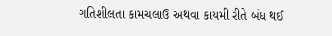ગતિશીલતા કામચલાઉ અથવા કાયમી રીતે બંધ થઈ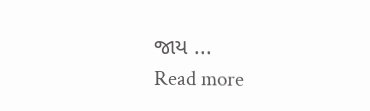જાય ...
Read more